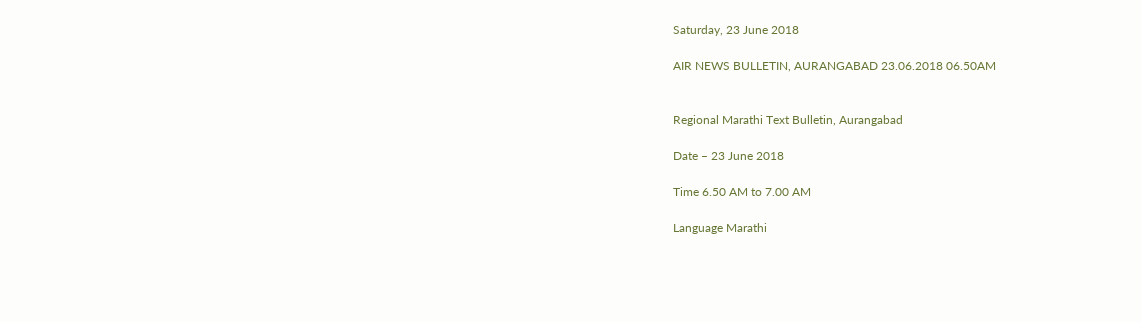Saturday, 23 June 2018

AIR NEWS BULLETIN, AURANGABAD 23.06.2018 06.50AM


Regional Marathi Text Bulletin, Aurangabad

Date – 23 June 2018

Time 6.50 AM to 7.00 AM

Language Marathi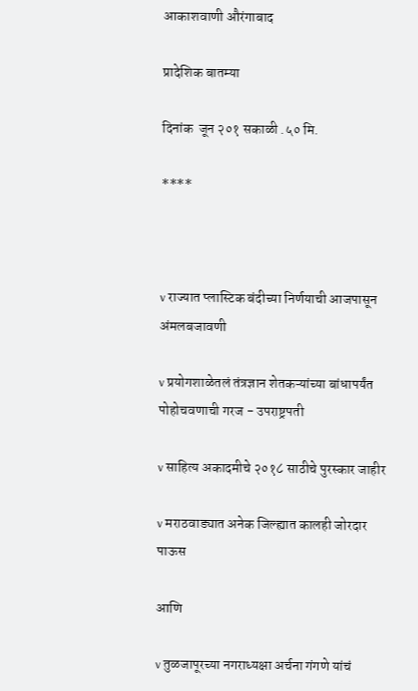आकाशवाणी औरंगाबाद

प्रादेशिक बातम्या

दिनांक  जून २०१ सकाळी .५० मि.

****



v राज्यात प्लास्टिक बंदीच्या निर्णयाची आजपासून अंमलबजावणी

v प्रयोगशाळेतलं तंत्रज्ञान शेतकऱ्यांच्या बांधापर्यंत पोहोचवणाची गरज - उपराष्ट्रपती

v साहित्य अकादमीचे २०१८ साठीचे पुरस्कार जाहीर

v मराठवाड्यात अनेक जिल्ह्यात कालही जोरदार पाऊस

आणि

v तुळजापूरच्या नगराध्यक्षा अर्चना गंगणे यांचं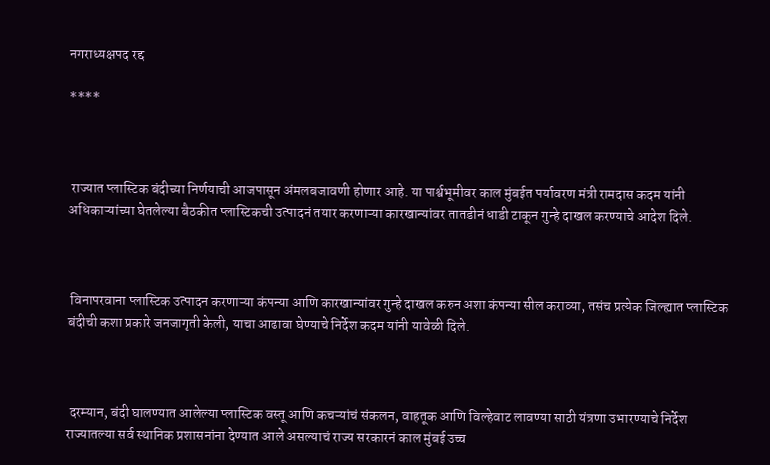नगराध्यक्षपद रद्द

****



 राज्यात प्लास्टिक बंदीच्या निर्णयाची आजपासून अंमलबजावणी होणार आहे. या पार्श्वभूमीवर काल मुंबईत पर्यावरण मंत्री रामदास कदम यांनी अधिकाऱ्यांच्या घेतलेल्या बैठकीत प्लास्टिकची उत्पादनं तयार करणाऱ्या कारखान्यांवर तातडीनं धाडी टाकून गुन्हे दाखल करण्याचे आदेश दिले.



 विनापरवाना प्लास्टिक उत्पादन करणाऱ्या कंपन्या आणि कारखान्यांवर गुन्हे दाखल करुन अशा कंपन्या सील कराव्या, तसंच प्रत्येक जिल्ह्यात प्लास्टिक बंदीची कशा प्रकारे जनजागृती केली, याचा आढावा घेण्याचे निर्देश कदम यांनी यावेळी दिले.



 दरम्यान, बंदी घालण्यात आलेल्या प्लास्टिक वस्तू आणि कचऱ्यांचं संकलन, वाहतूक आणि विल्हेवाट लावण्या साठी यंत्रणा उभारण्याचे निर्देश राज्यातल्या सर्व स्थानिक प्रशासनांना देण्यात आले असल्याचं राज्य सरकारनं काल मुंबई उच्च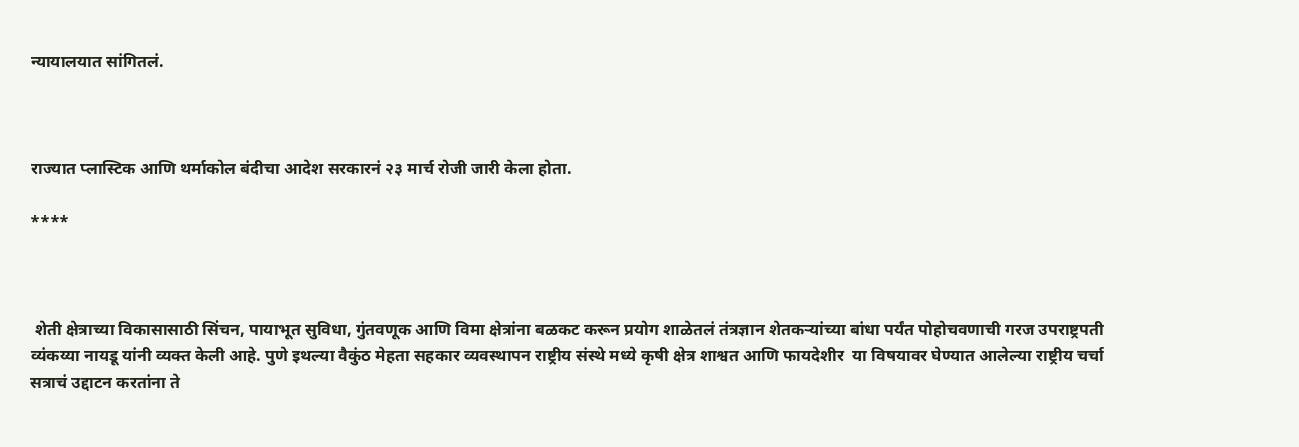न्यायालयात सांगितलं.



राज्यात प्लास्टिक आणि थर्माकोल बंदीचा आदेश सरकारनं २३ मार्च रोजी जारी केला होता.

****



 शेती क्षेत्राच्या विकासासाठी सिंचन, पायाभूत सुविधा, गुंतवणूक आणि विमा क्षेत्रांना बळकट करून प्रयोग शाळेतलं तंत्रज्ञान शेतकऱ्यांच्या बांधा पर्यंत पोहोचवणाची गरज उपराष्ट्रपती व्यंकय्या नायडू यांनी व्यक्त केली आहे. पुणे इथल्या वैकुंठ मेहता सहकार व्यवस्थापन राष्ट्रीय संस्थे मध्ये कृषी क्षेत्र शाश्वत आणि फायदेशीर  या विषयावर घेण्यात आलेल्या राष्ट्रीय चर्चा सत्राचं उद्दाटन करतांना ते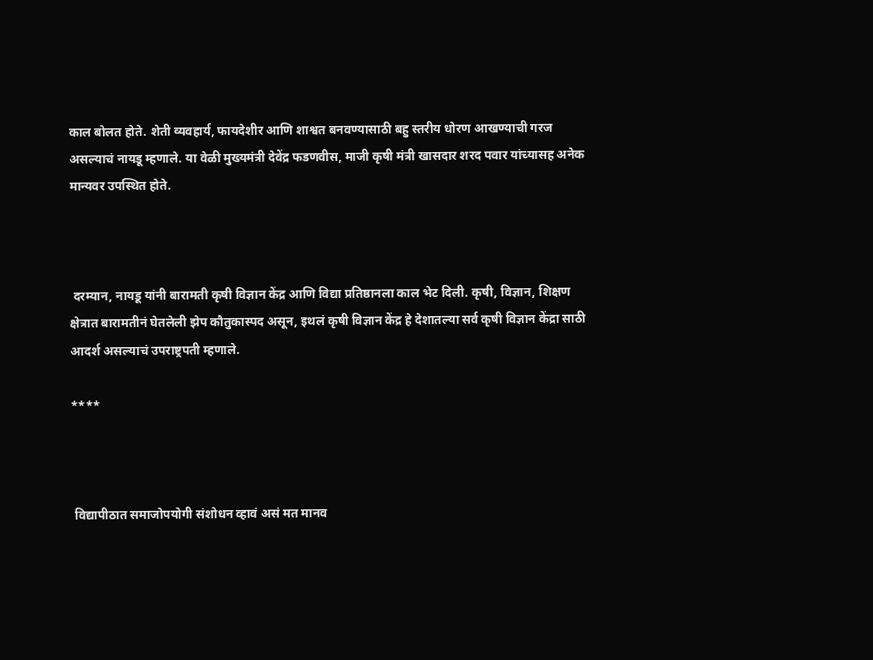काल बोलत होते. शेती व्यवहार्य, फायदेशीर आणि शाश्वत बनवण्यासाठी बहु स्तरीय धोरण आखण्याची गरज असल्याचं नायडू म्हणाले. या वेळी मुख्यमंत्री देवेंद्र फडणवीस, माजी कृषी मंत्री खासदार शरद पवार यांच्यासह अनेक मान्यवर उपस्थित होते.



 दरम्यान, नायडू यांनी बारामती कृषी विज्ञान केंद्र आणि विद्या प्रतिष्ठानला काल भेट दिली. कृषी, विज्ञान, शिक्षण क्षेत्रात बारामतीनं घेतलेली झेप कौतुकास्पद असून, इथलं कृषी विज्ञान केंद्र हे देशातल्या सर्व कृषी विज्ञान केंद्रा साठी आदर्श असल्याचं उपराष्ट्रपती म्हणाले.

****



 विद्यापीठात समाजोपयोगी संशोधन व्हावं असं मत मानव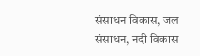संसाधन विकास, जल संसाधन, नदी विकास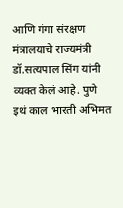आणि गंगा संरक्षण मंत्रालयाचे राज्यमंत्री डॉ.सत्यपाल सिंग यांनी व्यक्त केलं आहे. पुणे इथं काल भारती अभिमत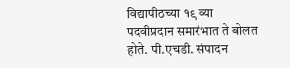विद्यापीठच्या १९ व्या पदवीप्रदान समारंभात ते बोलत होते. पी.एचडी. संपादन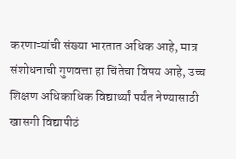करणाऱ्यांची संख्या भारतात अधिक आहे, मात्र संशोधनाची गुणवत्ता हा चिंतेचा विषय आहे, उच्च शिक्षण अधिकाधिक विद्यार्थ्यां पर्यंत नेण्यासाठी खासगी विद्यापीठं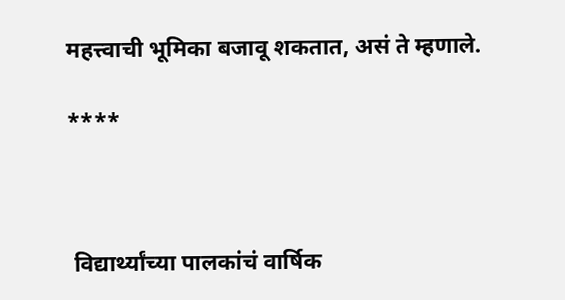महत्त्वाची भूमिका बजावू शकतात, असं ते म्हणाले.

****



 विद्यार्थ्यांच्या पालकांचं वार्षिक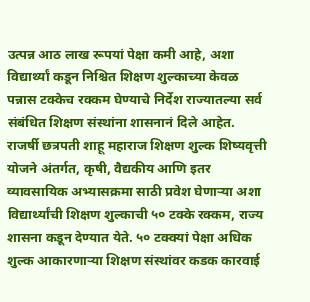उत्पन्न आठ लाख रूपयां पेक्षा कमी आहे, अशा विद्यार्थ्यां कडून निश्चित शिक्षण शुल्काच्या केवळ पन्नास टक्केच रक्कम घेण्याचे निर्देश राज्यातल्या सर्व संबंधित शिक्षण संस्थांना शासनानं दिले आहेत. राजर्षी छत्रपती शाहू महाराज शिक्षण शुल्क शिष्यवृत्ती योजने अंतर्गत, कृषी, वैद्यकीय आणि इतर व्यावसायिक अभ्यासक्रमा साठी प्रवेश घेणाऱ्या अशा विद्यार्थ्यांची शिक्षण शुल्काची ५० टक्के रक्कम, राज्य शासना कडून देण्यात येते. ५० टक्क्यां पेक्षा अधिक शुल्क आकारणाऱ्या शिक्षण संस्थांवर कडक कारवाई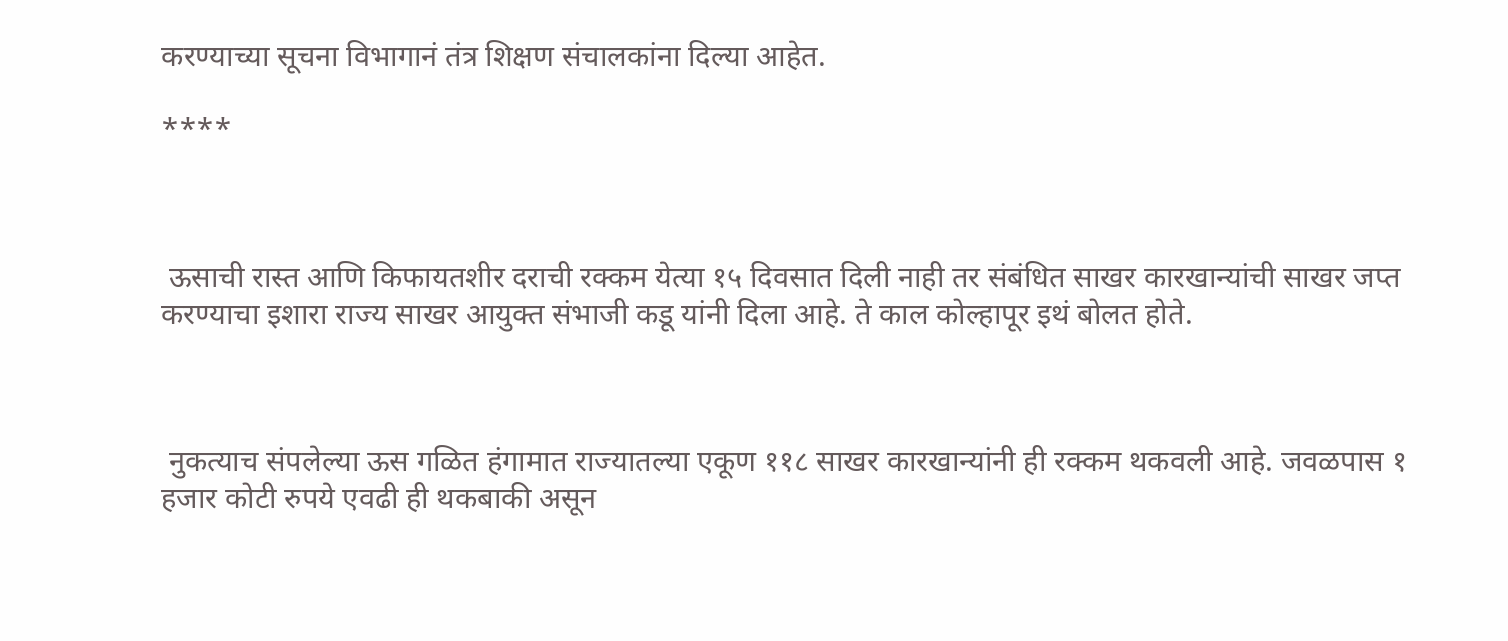करण्याच्या सूचना विभागानं तंत्र शिक्षण संचालकांना दिल्या आहेत.

****



 ऊसाची रास्त आणि किफायतशीर दराची रक्कम येत्या १५ दिवसात दिली नाही तर संबंधित साखर कारखान्यांची साखर जप्त करण्याचा इशारा राज्य साखर आयुक्त संभाजी कडू यांनी दिला आहे. ते काल कोल्हापूर इथं बोलत होते.



 नुकत्याच संपलेल्या ऊस गळित हंगामात राज्यातल्या एकूण ११८ साखर कारखान्यांनी ही रक्कम थकवली आहे. जवळपास १ हजार कोटी रुपये एवढी ही थकबाकी असून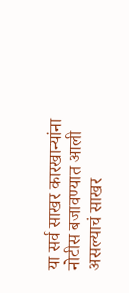या सर्व साखर कारखान्यांना नोटीस बजावण्यात आली असल्याचं साखर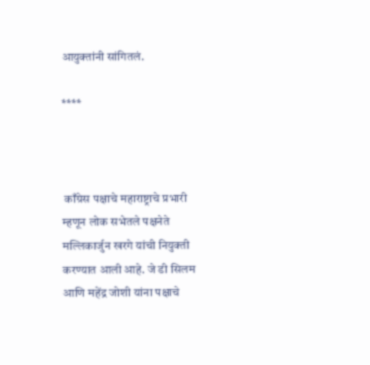आयुक्तांनी सांगितलं.

****



 काँग्रेस पक्षाचे महाराष्ट्राचे प्रभारी म्हणून लोक सभेतले पक्षनेते मल्लिकार्जुन खरगे यांची नियुक्ती करण्यात आली आहे. जे डी सिलम आणि महेंद्र जोशी यांना पक्षाचे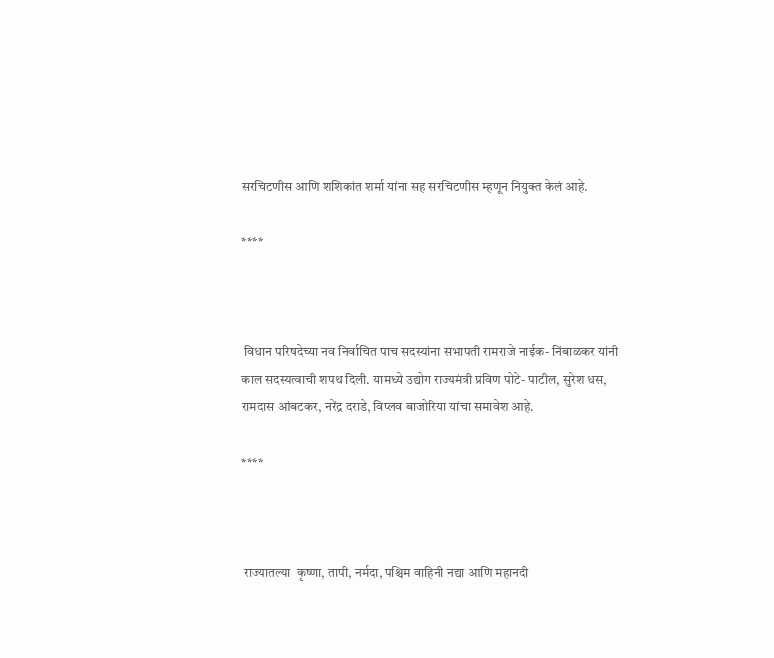सरचिटणीस आणि शशिकांत शर्मा यांना सह सरचिटणीस म्हणून नियुक्त केलं आहे.

****



 विधान परिषदेच्या नव निर्वाचित पाच सदस्यांना सभापती रामराजे नाईक- निंबाळकर यांनी काल सदस्यत्वाची शपथ दिली. यामध्ये उद्योग राज्यमंत्री प्रविण पोटे- पाटील, सुरेश धस, रामदास आंबटकर, नरेंद्र दराडे, विप्लव बाजोरिया यांचा समावेश आहे.

****



 राज्यातल्या  कृष्णा, तापी, नर्मदा, पश्चिम वाहिनी नद्या आणि महानदी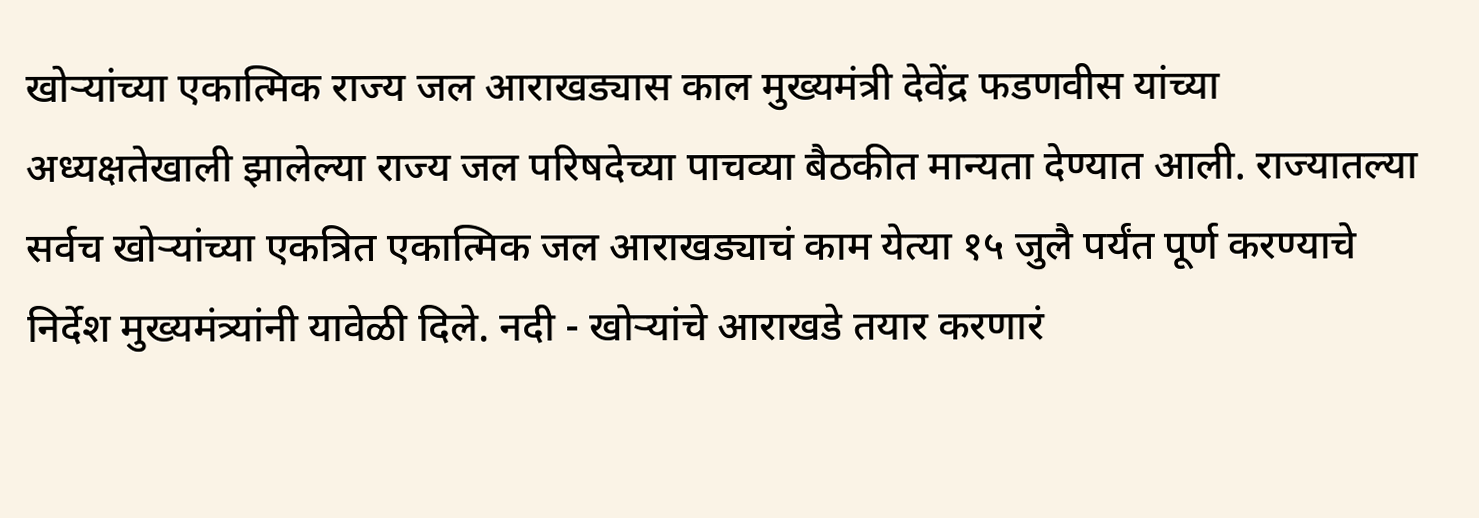खोऱ्यांच्या एकात्मिक राज्य जल आराखड्यास काल मुख्यमंत्री देवेंद्र फडणवीस यांच्या अध्यक्षतेखाली झालेल्या राज्य जल परिषदेच्या पाचव्या बैठकीत मान्यता देण्यात आली. राज्यातल्या सर्वच खोऱ्यांच्या एकत्रित एकात्मिक जल आराखड्याचं काम येत्या १५ जुलै पर्यंत पूर्ण करण्याचे निर्देश मुख्यमंत्र्यांनी यावेळी दिले. नदी - खोऱ्यांचे आराखडे तयार करणारं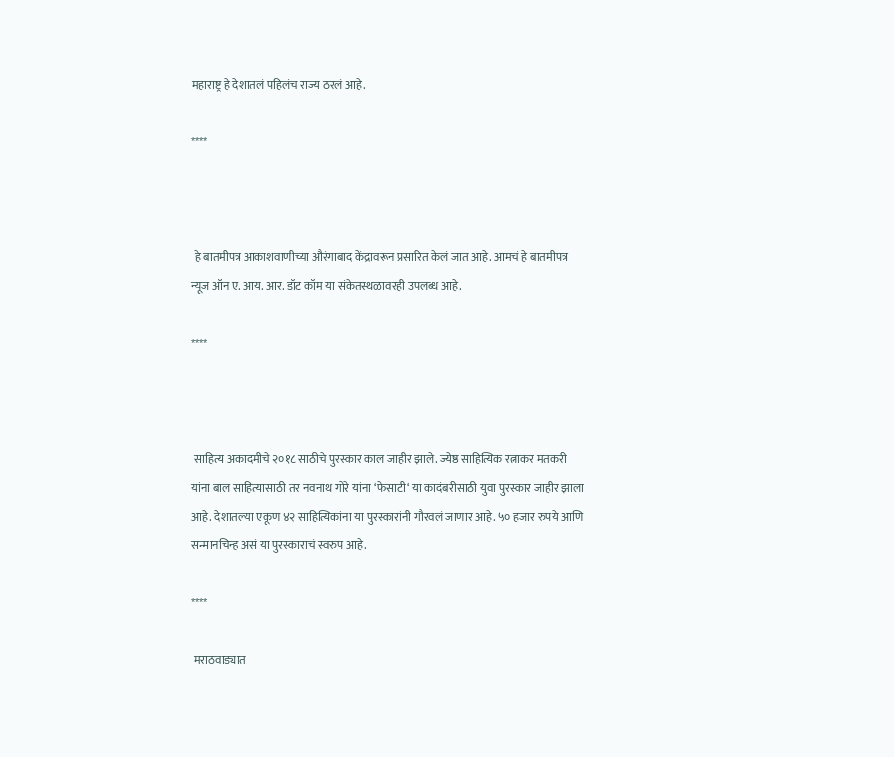महाराष्ट्र हे देशातलं पहिलंच राज्य ठरलं आहे.

****



 हे बातमीपत्र आकाशवाणीच्या औरंगाबाद केंद्रावरून प्रसारित केलं जात आहे. आमचं हे बातमीपत्र न्यूज ऑन ए. आय. आर. डॉट कॉम या संकेतस्थळावरही उपलब्ध आहे.

****



 साहित्य अकादमीचे २०१८ साठीचे पुरस्कार काल जाहीर झाले. ज्येष्ठ साहित्यिक रत्नाकर मतकरी यांना बाल साहित्यासाठी तर नवनाथ गोरे यांना ‘फेसाटी‘ या कादंबरीसाठी युवा पुरस्कार जाहीर झाला आहे. देशातल्या एकूण ४२ साहित्यिकांना या पुरस्कारांनी गौरवलं जाणार आहे. ५० हजार रुपये आणि सन्मानचिन्ह असं या पुरस्काराचं स्वरुप आहे.

****

 मराठवाड्यात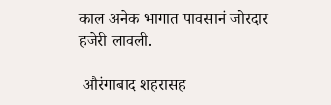काल अनेक भागात पावसानं जोरदार हजेरी लावली.

 औरंगाबाद शहरासह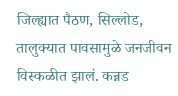जिल्ह्यात पैठण, सिल्लोड, तालुक्यात पावसामुळे जनजीवन विस्कळीत झालं. कन्नड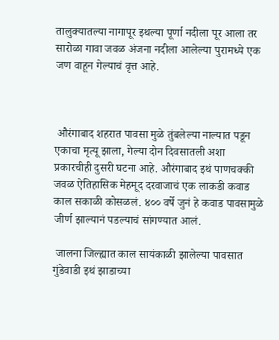तालुक्यातल्या नागापूर इथल्या पूर्णा नदीला पूर आला तर सारोळा गावा जवळ अंजना नदीला आलेल्या पुरामध्ये एक जण वाहून गेल्याचं वृत्त आहे.



 औरंगाबाद शहरात पावसा मुळे तुंबलेल्या नाल्यात पडून एकाचा मृत्यू झाला, गेल्या दोन दिवसातली अशा प्रकारचीही दुसरी घटना आहे. औरंगाबाद इथं पाणचक्की जवळ ऐतिहासिक मेहमूद दरवाजाचं एक लाकडी कवाड काल सकाळी कोसळलं. ४०० वर्षे जुनं हे कवाड पावसामुळे जीर्ण झाल्यानं पडल्याचं सांगण्यात आलं.

 जालना जिल्ह्यात काल सायंकाळी झालेल्या पावसात गुंडेवाडी इथं झाडाच्या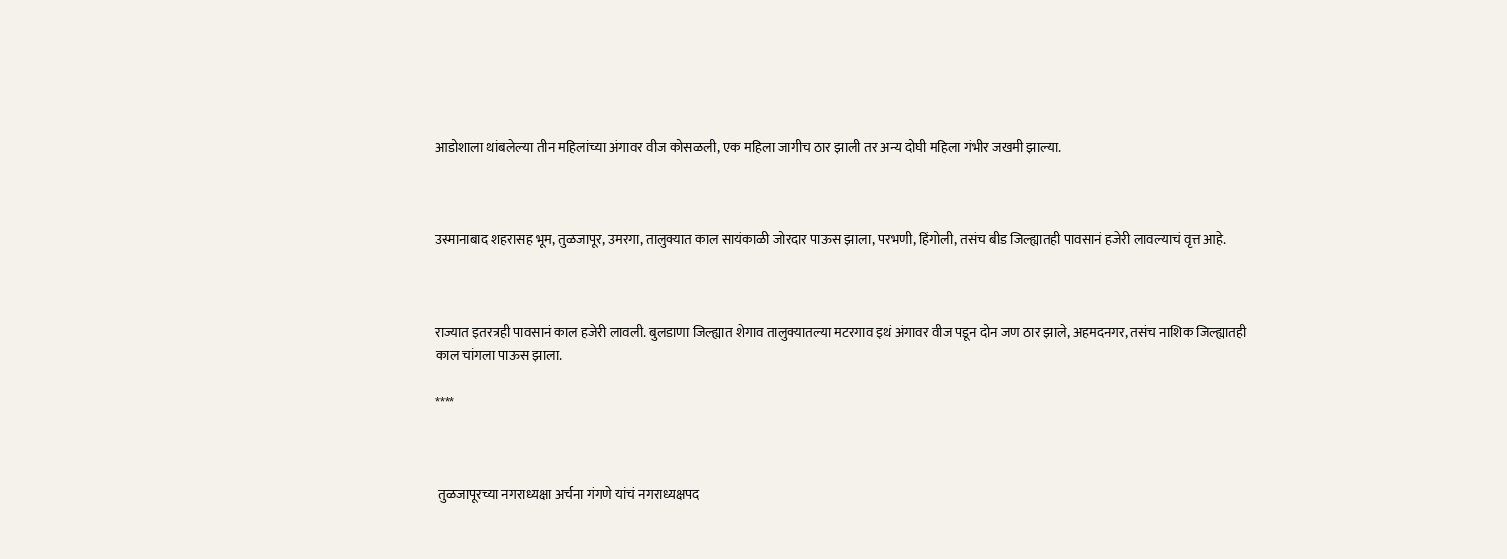आडोशाला थांबलेल्या तीन महिलांच्या अंगावर वीज कोसळली, एक महिला जागीच ठार झाली तर अन्य दोघी महिला गंभीर जखमी झाल्या.



उस्मानाबाद शहरासह भूम, तुळजापूर, उमरगा, तालुक्यात काल सायंकाळी जोरदार पाऊस झाला, परभणी, हिंगोली, तसंच बीड जिल्ह्यातही पावसानं हजेरी लावल्याचं वृत्त आहे.



राज्यात इतरत्रही पावसानं काल हजेरी लावली. बुलडाणा जिल्ह्यात शेगाव तालुक्यातल्या मटरगाव इथं अंगावर वीज पडून दोन जण ठार झाले, अहमदनगर, तसंच नाशिक जिल्ह्यातही काल चांगला पाऊस झाला.

****



 तुळजापूरच्या नगराध्यक्षा अर्चना गंगणे यांचं नगराध्यक्षपद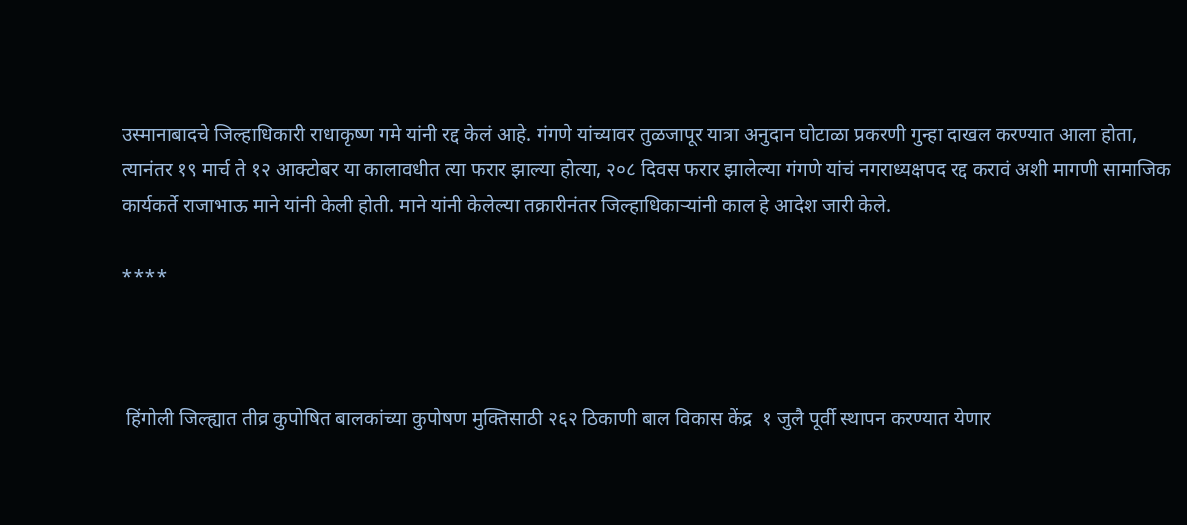उस्मानाबादचे जिल्हाधिकारी राधाकृष्ण गमे यांनी रद्द केलं आहे. गंगणे यांच्यावर तुळजापूर यात्रा अनुदान घोटाळा प्रकरणी गुन्हा दाखल करण्यात आला होता, त्यानंतर १९ मार्च ते १२ आक्टोबर या कालावधीत त्या फरार झाल्या होत्या, २०८ दिवस फरार झालेल्या गंगणे यांचं नगराध्यक्षपद रद्द करावं अशी मागणी सामाजिक कार्यकर्ते राजाभाऊ माने यांनी केली होती. माने यांनी केलेल्या तक्रारीनंतर जिल्हाधिकाऱ्यांनी काल हे आदेश जारी केले.

****



 हिंगोली जिल्ह्यात तीव्र कुपोषित बालकांच्या कुपोषण मुक्तिसाठी २६२ ठिकाणी बाल विकास केंद्र  १ जुलै पूर्वी स्थापन करण्यात येणार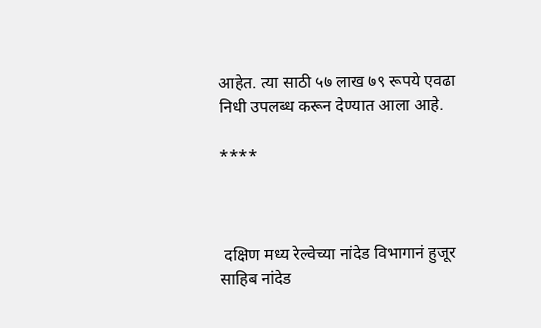आहेत. त्या साठी ५७ लाख ७९ रूपये एवढा निधी उपलब्ध करून देण्यात आला आहे.

****



 दक्षिण मध्य रेल्वेच्या नांदेड विभागानं हुजूर साहिब नांदेड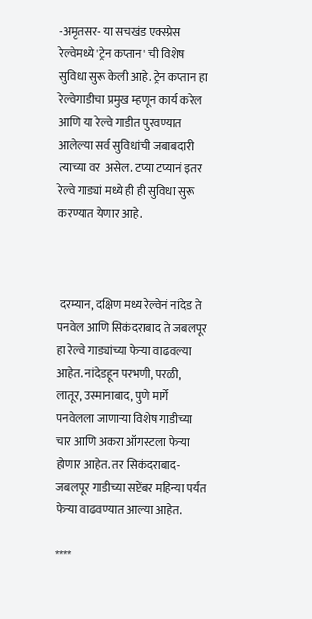-अमृतसर- या सचखंड एक्स्प्रेस रेल्वेमध्ये 'ट्रेन कप्तान' ची विशेष सुविधा सुरू केली आहे. ट्रेन कप्तान हा रेल्वेगाडीचा प्रमुख म्हणून कार्य करेल आणि या रेल्वे गाडीत पुरवण्यात आलेल्या सर्व सुविधांची जबाबदारी त्याच्या वर  असेल. टप्या टप्यानं इतर रेल्वे गाड्यां मध्ये ही ही सुविधा सुरू करण्यात येणार आहे.



 दरम्यान, दक्षिण मध्य रेल्वेनं नांदेड ते पनवेल आणि सिकंदराबाद ते जबलपूर हा रेल्वे गाड्यांच्या फेऱ्या वाढवल्या आहेत. नांदेडहून परभणी, परळी, लातूर, उस्मानाबाद, पुणे मार्गे पनवेलला जाणाऱ्या विशेष गाडीच्या चार आणि अकरा ऑगस्टला फेऱ्या होणार आहेत. तर सिकंदराबाद-जबलपूर गाडीच्या सप्टेंबर महिन्या पर्यंत फेऱ्या वाढवण्यात आल्या आहेत.

****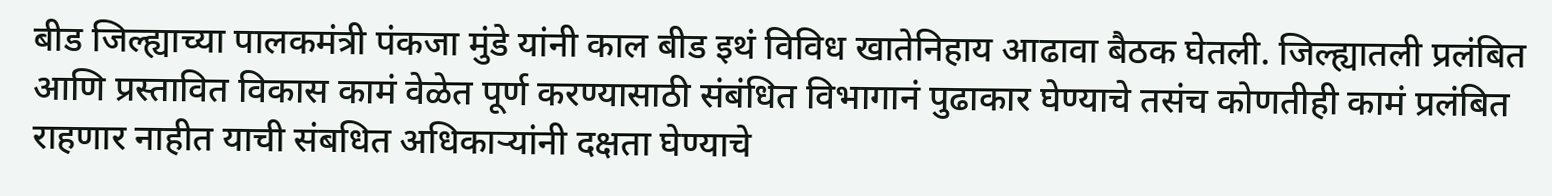बीड जिल्ह्याच्या पालकमंत्री पंकजा मुंडे यांनी काल बीड इथं विविध खातेनिहाय आढावा बैठक घेतली. जिल्ह्यातली प्रलंबित आणि प्रस्तावित विकास कामं वेळेत पूर्ण करण्यासाठी संबंधित विभागानं पुढाकार घेण्याचे तसंच कोणतीही कामं प्रलंबित राहणार नाहीत याची संबधित अधिकाऱ्यांनी दक्षता घेण्याचे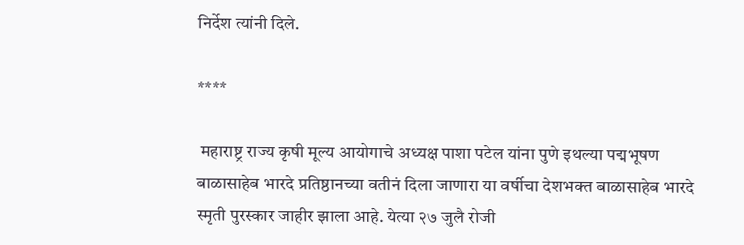निर्देश त्यांनी दिले.

****

 महाराष्ट्र राज्य कृषी मूल्य आयोगाचे अध्यक्ष पाशा पटेल यांना पुणे इथल्या पद्मभूषण बाळासाहेब भारदे प्रतिष्ठानच्या वतीनं दिला जाणारा या वर्षीचा देशभक्त बाळासाहेब भारदे स्मृती पुरस्कार जाहीर झाला आहे. येत्या २७ जुलै रोजी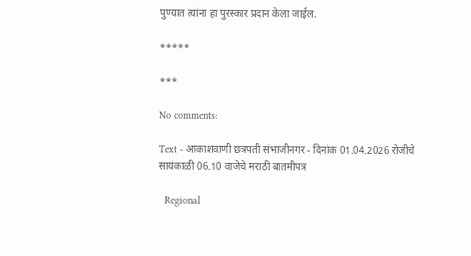पुण्यात त्यांना हा पुरस्कार प्रदान केला जाईल.

*****

***

No comments:

Text - आकाशवाणी छत्रपती संभाजीनगर - दिनांक 01.04.2026 रोजीचे सायंकाळी 06.10 वाजेचे मराठी बातमीपत्र

  Regional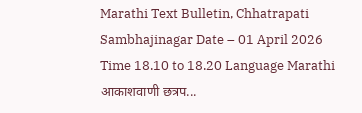Marathi Text Bulletin, Chhatrapati Sambhajinagar Date – 01 April 2026 Time 18.10 to 18.20 Language Marathi आकाशवाणी छत्रप...